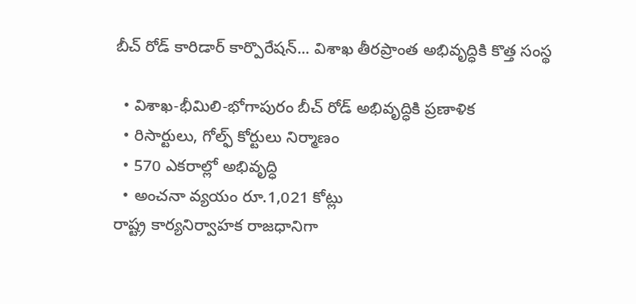బీచ్ రోడ్ కారిడార్ కార్పొరేషన్... విశాఖ తీరప్రాంత అభివృద్ధికి కొత్త సంస్థ

  • విశాఖ-భీమిలి-భోగాపురం బీచ్ రోడ్ అభివృద్ధికి ప్రణాళిక
  • రిసార్టులు, గోల్ఫ్ కోర్టులు నిర్మాణం
  • 570 ఎకరాల్లో అభివృద్ధి
  • అంచనా వ్యయం రూ.1,021 కోట్లు
రాష్ట్ర కార్యనిర్వాహక రాజధానిగా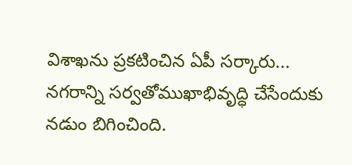విశాఖను ప్రకటించిన ఏపీ సర్కారు... నగరాన్ని సర్వతోముఖాభివృద్ధి చేసేందుకు నడుం బిగించింది.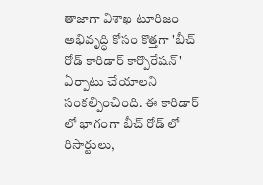తాజాగా విశాఖ టూరిజం అభివృద్ధి కోసం కొత్తగా 'బీచ్ రోడ్ కారిడార్ కార్పొరేషన్' ఏర్పాటు చేయాలని సంకల్పించింది. ఈ కారిడార్ లో భాగంగా బీచ్ రోడ్ లో రిసార్టులు,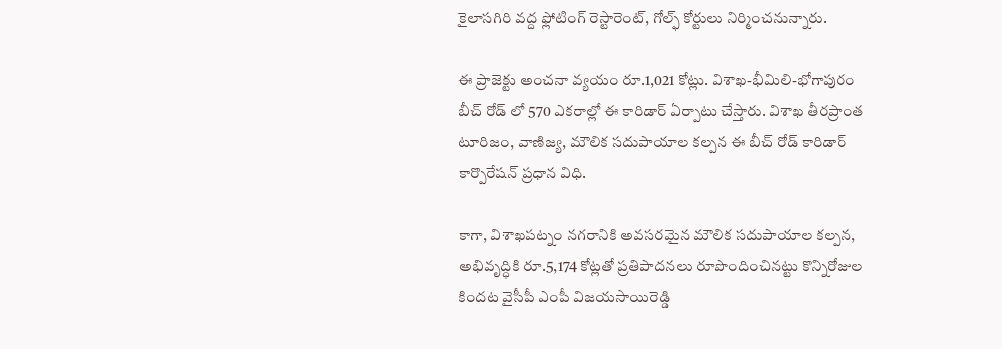కైలాసగిరి వద్ద ఫ్లోటింగ్ రెస్టారెంట్, గోల్ఫ్ కోర్టులు నిర్మించనున్నారు.

ఈ ప్రాజెక్టు అంచనా వ్యయం రూ.1,021 కోట్లు. విశాఖ-భీమిలి-భోగాపురం బీచ్ రోడ్ లో 570 ఎకరాల్లో ఈ కారిడార్ ఏర్పాటు చేస్తారు. విశాఖ తీరప్రాంత టూరిజం, వాణిజ్య, మౌలిక సదుపాయాల కల్పన ఈ బీచ్ రోడ్ కారిడార్ కార్పొరేషన్ ప్రధాన విధి.

కాగా, విశాఖపట్నం నగరానికి అవసరమైన మౌలిక సదుపాయాల కల్పన, అభివృద్ధికి రూ.5,174 కోట్లతో ప్రతిపాదనలు రూపొందించినట్టు కొన్నిరోజుల కిందట వైసీపీ ఎంపీ విజయసాయిరెడ్డి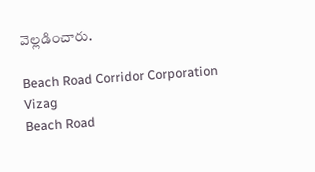వెల్లడించారు.

Beach Road Corridor Corporation
Vizag
Beach Road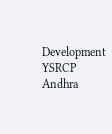Development
YSRCP
Andhra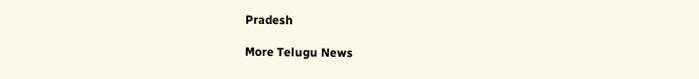Pradesh

More Telugu News